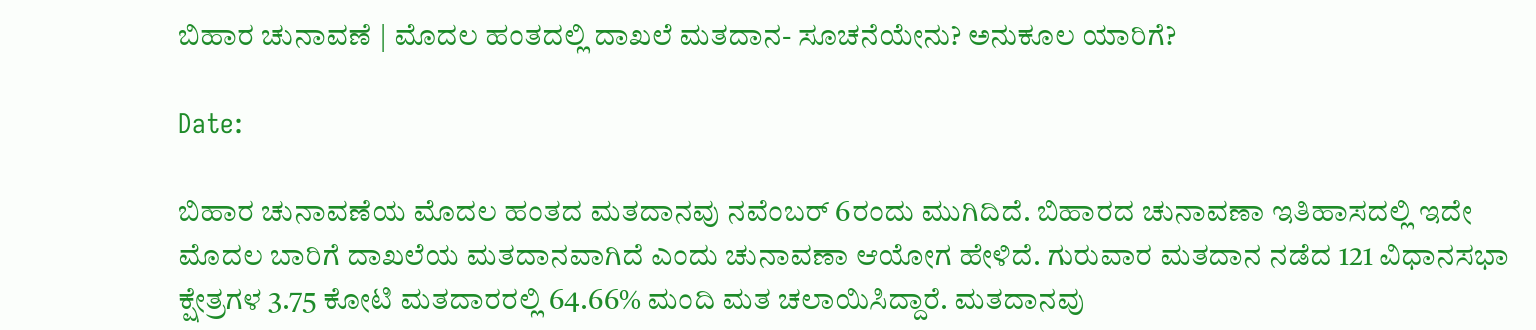ಬಿಹಾರ ಚುನಾವಣೆ | ಮೊದಲ ಹಂತದಲ್ಲಿ ದಾಖಲೆ ಮತದಾನ- ಸೂಚನೆಯೇನು? ಅನುಕೂಲ ಯಾರಿಗೆ?

Date:

ಬಿಹಾರ ಚುನಾವಣೆಯ ಮೊದಲ ಹಂತದ ಮತದಾನವು ನವೆಂಬರ್ 6ರಂದು ಮುಗಿದಿದೆ. ಬಿಹಾರದ ಚುನಾವಣಾ ಇತಿಹಾಸದಲ್ಲಿ ಇದೇ ಮೊದಲ ಬಾರಿಗೆ ದಾಖಲೆಯ ಮತದಾನವಾಗಿದೆ ಎಂದು ಚುನಾವಣಾ ಆಯೋಗ ಹೇಳಿದೆ. ಗುರುವಾರ ಮತದಾನ ನಡೆದ 121 ವಿಧಾನಸಭಾ ಕ್ಷೇತ್ರಗಳ 3.75 ಕೋಟಿ ಮತದಾರರಲ್ಲಿ 64.66% ಮಂದಿ ಮತ ಚಲಾಯಿಸಿದ್ದಾರೆ. ಮತದಾನವು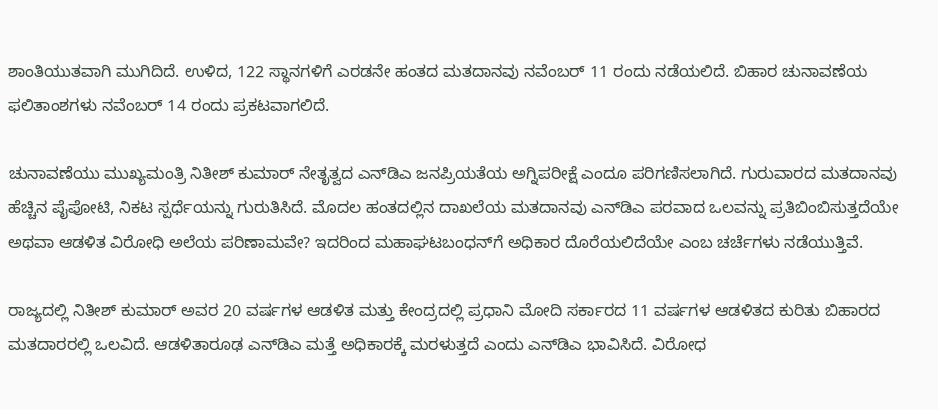ಶಾಂತಿಯುತವಾಗಿ ಮುಗಿದಿದೆ. ಉಳಿದ, 122 ಸ್ಥಾನಗಳಿಗೆ ಎರಡನೇ ಹಂತದ ಮತದಾನವು ನವೆಂಬರ್ 11 ರಂದು ನಡೆಯಲಿದೆ. ಬಿಹಾರ ಚುನಾವಣೆಯ ಫಲಿತಾಂಶಗಳು ನವೆಂಬರ್ 14 ರಂದು ಪ್ರಕಟವಾಗಲಿದೆ.

ಚುನಾವಣೆಯು ಮುಖ್ಯಮಂತ್ರಿ ನಿತೀಶ್ ಕುಮಾರ್ ನೇತೃತ್ವದ ಎನ್‌ಡಿಎ ಜನಪ್ರಿಯತೆಯ ಅಗ್ನಿಪರೀಕ್ಷೆ ಎಂದೂ ಪರಿಗಣಿಸಲಾಗಿದೆ. ಗುರುವಾರದ ಮತದಾನವು ಹೆಚ್ಚಿನ ಪೈಪೋಟಿ, ನಿಕಟ ಸ್ಪರ್ಧೆಯನ್ನು ಗುರುತಿಸಿದೆ. ಮೊದಲ ಹಂತದಲ್ಲಿನ ದಾಖಲೆಯ ಮತದಾನವು ಎನ್‌ಡಿಎ ಪರವಾದ ಒಲವನ್ನು ಪ್ರತಿಬಿಂಬಿಸುತ್ತದೆಯೇ ಅಥವಾ ಆಡಳಿತ ವಿರೋಧಿ ಅಲೆಯ ಪರಿಣಾಮವೇ? ಇದರಿಂದ ಮಹಾಘಟಬಂಧನ್‌ಗೆ ಅಧಿಕಾರ ದೊರೆಯಲಿದೆಯೇ ಎಂಬ ಚರ್ಚೆಗಳು ನಡೆಯುತ್ತಿವೆ.

ರಾಜ್ಯದಲ್ಲಿ ನಿತೀಶ್ ಕುಮಾರ್ ಅವರ 20 ವರ್ಷಗಳ ಆಡಳಿತ ಮತ್ತು ಕೇಂದ್ರದಲ್ಲಿ ಪ್ರಧಾನಿ ಮೋದಿ ಸರ್ಕಾರದ 11 ವರ್ಷಗಳ ಆಡಳಿತದ ಕುರಿತು ಬಿಹಾರದ ಮತದಾರರಲ್ಲಿ ಒಲವಿದೆ. ಆಡಳಿತಾರೂಢ ಎನ್‌ಡಿಎ ಮತ್ತೆ ಅಧಿಕಾರಕ್ಕೆ ಮರಳುತ್ತದೆ ಎಂದು ಎನ್‌ಡಿಎ ಭಾವಿಸಿದೆ. ವಿರೋಧ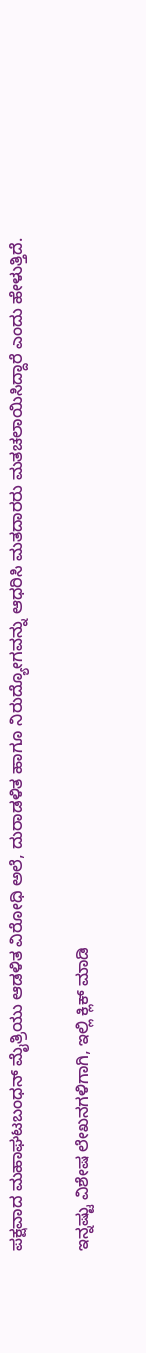ಪಕ್ಷವಾದ ಮಹಾಘಟಬಂಧನ್ ಮೈತ್ರಿಯು ಆಡಳಿತ ವಿರೋಧಿ ಅಲೆ, ದುರಾಡಳಿತ ಹಾಗೂ ನಿರುದ್ಯೋಗವನ್ನು ಆಧರಿಸಿ ಮತದಾರರು ಮತಚಲಾಯಿಸಿದ್ದಾರೆ ಎಂದು ಹೇಳುತ್ತಿದೆ.

ಇನ್ನಷ್ಟು ವಿಶೇಷ ಲೇಖನಗಳಿಗಾಗಿ, ಇಲ್ಲಿ ಕ್ಲಿಕ್ ಮಾಡಿ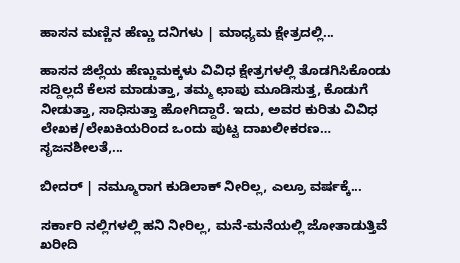ಹಾಸನ ಮಣ್ಣಿನ ಹೆಣ್ಣು ದನಿಗಳು | ಮಾಧ್ಯಮ ಕ್ಷೇತ್ರದಲ್ಲಿ...

ಹಾಸನ ಜಿಲ್ಲೆಯ ಹೆಣ್ಣುಮಕ್ಕಳು ವಿವಿಧ ಕ್ಷೇತ್ರಗಳಲ್ಲಿ ತೊಡಗಿಸಿಕೊಂಡು ಸದ್ದಿಲ್ಲದೆ ಕೆಲಸ ಮಾಡುತ್ತಾ, ತಮ್ಮ ಛಾಪು ಮೂಡಿಸುತ್ತ, ಕೊಡುಗೆ ನೀಡುತ್ತಾ, ಸಾಧಿಸುತ್ತಾ ಹೋಗಿದ್ದಾರೆ. ಇದು, ಅವರ ಕುರಿತು ವಿವಿಧ ಲೇಖಕ/ಲೇಖಕಿಯರಿಂದ ಒಂದು ಪುಟ್ಟ ದಾಖಲೀಕರಣ… ಸೃಜನಶೀಲತೆ,...

ಬೀದರ್ | ನಮ್ಮೂರಾಗ ಕುಡಿಲಾಕ್ ನೀರಿಲ್ಲ, ಎಲ್ರೂ ವರ್ಷಕ್ಕೆ...

ಸರ್ಕಾರಿ ನಲ್ಲಿಗಳಲ್ಲಿ ಹನಿ ನೀರಿಲ್ಲ, ಮನೆ-ಮನೆಯಲ್ಲಿ ಜೋತಾಡುತ್ತಿವೆ ಖರೀದಿ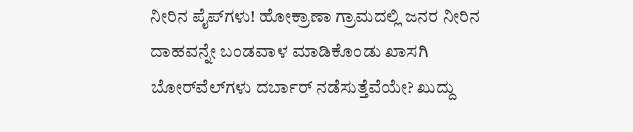ನೀರಿನ ಪೈಪ್‌ಗಳು! ಹೋಕ್ರಾಣಾ ಗ್ರಾಮದಲ್ಲಿ ಜನರ ನೀರಿನ ದಾಹವನ್ನೇ ಬಂಡವಾಳ ಮಾಡಿಕೊಂಡು ಖಾಸಗಿ ಬೋರ್‌ವೆಲ್‌ಗಳು ದರ್ಬಾರ್‌ ನಡೆಸುತ್ತೆವೆಯೇ? ಖುದ್ದು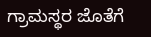ಗ್ರಾಮಸ್ಥರ ಜೊತೆಗೆ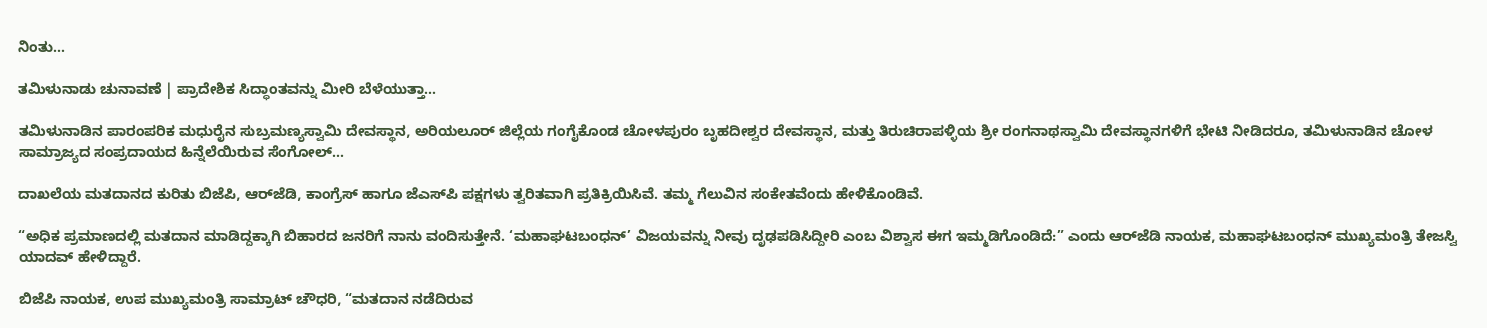ನಿಂತು...

ತಮಿಳುನಾಡು ಚುನಾವಣೆ | ಪ್ರಾದೇಶಿಕ ಸಿದ್ಧಾಂತವನ್ನು ಮೀರಿ ಬೆಳೆಯುತ್ತಾ...

ತಮಿಳುನಾಡಿನ ಪಾರಂಪರಿಕ ಮಧುರೈನ ಸುಬ್ರಮಣ್ಯಸ್ವಾಮಿ ದೇವಸ್ಥಾನ, ಅರಿಯಲೂರ್ ಜಿಲ್ಲೆಯ ಗಂಗೈಕೊಂಡ ಚೋಳಪುರಂ ಬೃಹದೀಶ್ವರ ದೇವಸ್ಥಾನ, ಮತ್ತು ತಿರುಚಿರಾಪಳ್ಳಿಯ ಶ್ರೀ ರಂಗನಾಥಸ್ವಾಮಿ ದೇವಸ್ಥಾನಗಳಿಗೆ ಭೇಟಿ ನೀಡಿದರೂ, ತಮಿಳುನಾಡಿನ ಚೋಳ ಸಾಮ್ರಾಜ್ಯದ ಸಂಪ್ರದಾಯದ ಹಿನ್ನೆಲೆಯಿರುವ ಸೆಂಗೋಲ್...

ದಾಖಲೆಯ ಮತದಾನದ ಕುರಿತು ಬಿಜೆಪಿ, ಆರ್‌ಜೆಡಿ, ಕಾಂಗ್ರೆಸ್‌ ಹಾಗೂ ಜೆಎಸ್‌ಪಿ ಪಕ್ಷಗಳು ತ್ವರಿತವಾಗಿ ಪ್ರತಿಕ್ರಿಯಿಸಿವೆ. ತಮ್ಮ ಗೆಲುವಿನ ಸಂಕೇತವೆಂದು ಹೇಳಿಕೊಂಡಿವೆ.

“ಅಧಿಕ ಪ್ರಮಾಣದಲ್ಲಿ ಮತದಾನ ಮಾಡಿದ್ದಕ್ಕಾಗಿ ಬಿಹಾರದ ಜನರಿಗೆ ನಾನು ವಂದಿಸುತ್ತೇನೆ. ‘ಮಹಾಘಟಬಂಧನ್’ ವಿಜಯವನ್ನು ನೀವು ದೃಢಪಡಿಸಿದ್ದೀರಿ ಎಂಬ ವಿಶ್ವಾಸ ಈಗ ಇಮ್ಮಡಿಗೊಂಡಿದೆ:” ಎಂದು ಆರ್‌ಜೆಡಿ ನಾಯಕ, ಮಹಾಘಟಬಂಧನ್ ಮುಖ್ಯಮಂತ್ರಿ ತೇಜಸ್ವಿ ಯಾದವ್ ಹೇಳಿದ್ದಾರೆ.

ಬಿಜೆಪಿ ನಾಯಕ, ಉಪ ಮುಖ್ಯಮಂತ್ರಿ ಸಾಮ್ರಾಟ್ ಚೌಧರಿ, “ಮತದಾನ ನಡೆದಿರುವ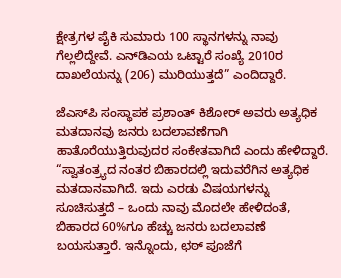ಕ್ಷೇತ್ರಗಳ ಪೈಕಿ ಸುಮಾರು 100 ಸ್ಥಾನಗಳನ್ನು ನಾವು ಗೆಲ್ಲಲಿದ್ದೇವೆ. ಎನ್‌ಡಿಎಯ ಒಟ್ಟಾರೆ ಸಂಖ್ಯೆ 2010ರ ದಾಖಲೆಯನ್ನು (206) ಮುರಿಯುತ್ತದೆ” ಎಂದಿದ್ದಾರೆ.

ಜೆಎಸ್‌ಪಿ ಸಂಸ್ಥಾಪಕ ಪ್ರಶಾಂತ್ ಕಿಶೋರ್ ಅವರು ಅತ್ಯಧಿಕ ಮತದಾನವು ಜನರು ಬದಲಾವಣೆಗಾಗಿ ಹಾತೊರೆಯುತ್ತಿರುವುದರ ಸಂಕೇತವಾಗಿದೆ ಎಂದು ಹೇಳಿದ್ದಾರೆ. “ಸ್ವಾತಂತ್ರ್ಯದ ನಂತರ ಬಿಹಾರದಲ್ಲಿ ಇದುವರೆಗಿನ ಅತ್ಯಧಿಕ ಮತದಾನವಾಗಿದೆ. ಇದು ಎರಡು ವಿಷಯಗಳನ್ನು ಸೂಚಿಸುತ್ತದೆ – ಒಂದು ನಾವು ಮೊದಲೇ ಹೇಳಿದಂತೆ, ಬಿಹಾರದ 60%ಗೂ ಹೆಚ್ಚು ಜನರು ಬದಲಾವಣೆ ಬಯಸುತ್ತಾರೆ. ಇನ್ನೊಂದು, ಛಠ್ ಪೂಜೆಗೆ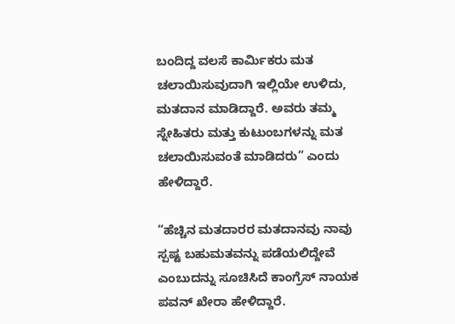ಬಂದಿದ್ದ ವಲಸೆ ಕಾರ್ಮಿಕರು ಮತ ಚಲಾಯಿಸುವುದಾಗಿ ಇಲ್ಲಿಯೇ ಉಳಿದು, ಮತದಾನ ಮಾಡಿದ್ದಾರೆ. ಅವರು ತಮ್ಮ ಸ್ನೇಹಿತರು ಮತ್ತು ಕುಟುಂಬಗಳನ್ನು ಮತ ಚಲಾಯಿಸುವಂತೆ ಮಾಡಿದರು” ಎಂದು ಹೇಳಿದ್ದಾರೆ.

“ಹೆಚ್ಚಿನ ಮತದಾರರ ಮತದಾನವು ನಾವು ಸ್ಪಷ್ಟ ಬಹುಮತವನ್ನು ಪಡೆಯಲಿದ್ದೇವೆ ಎಂಬುದನ್ನು ಸೂಚಿಸಿದೆ ಕಾಂಗ್ರೆಸ್ ನಾಯಕ ಪವನ್ ಖೇರಾ ಹೇಳಿದ್ದಾರೆ.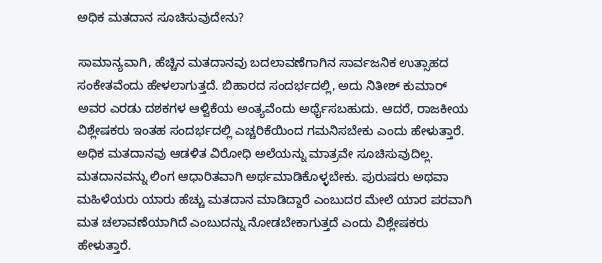ಅಧಿಕ ಮತದಾನ ಸೂಚಿಸುವುದೇನು?

ಸಾಮಾನ್ಯವಾಗಿ, ಹೆಚ್ಚಿನ ಮತದಾನವು ಬದಲಾವಣೆಗಾಗಿನ ಸಾರ್ವಜನಿಕ ಉತ್ಸಾಹದ ಸಂಕೇತವೆಂದು ಹೇಳಲಾಗುತ್ತದೆ. ಬಿಹಾರದ ಸಂದರ್ಭದಲ್ಲಿ, ಅದು ನಿತೀಶ್ ಕುಮಾರ್ ಅವರ ಎರಡು ದಶಕಗಳ ಆಳ್ವಿಕೆಯ ಅಂತ್ಯವೆಂದು ಅರ್ಥೈಸಬಹುದು. ಆದರೆ, ರಾಜಕೀಯ ವಿಶ್ಲೇಷಕರು ಇಂತಹ ಸಂದರ್ಭದಲ್ಲಿ ಎಚ್ಚರಿಕೆಯಿಂದ ಗಮನಿಸಬೇಕು ಎಂದು ಹೇಳುತ್ತಾರೆ. ಅಧಿಕ ಮತದಾನವು ಆಡಳಿತ ವಿರೋಧಿ ಅಲೆಯನ್ನು ಮಾತ್ರವೇ ಸೂಚಿಸುವುದಿಲ್ಲ. ಮತದಾನವನ್ನು ಲಿಂಗ ಆಧಾರಿತವಾಗಿ ಅರ್ಥಮಾಡಿಕೊಳ್ಳಬೇಕು. ಪುರುಷರು ಅಥವಾ ಮಹಿಳೆಯರು ಯಾರು ಹೆಚ್ಚು ಮತದಾನ ಮಾಡಿದ್ದಾರೆ ಎಂಬುದರ ಮೇಲೆ ಯಾರ ಪರವಾಗಿ ಮತ ಚಲಾವಣೆಯಾಗಿದೆ ಎಂಬುದನ್ನು ನೋಡಬೇಕಾಗುತ್ತದೆ ಎಂದು ವಿಶ್ಲೇಷಕರು ಹೇಳುತ್ತಾರೆ.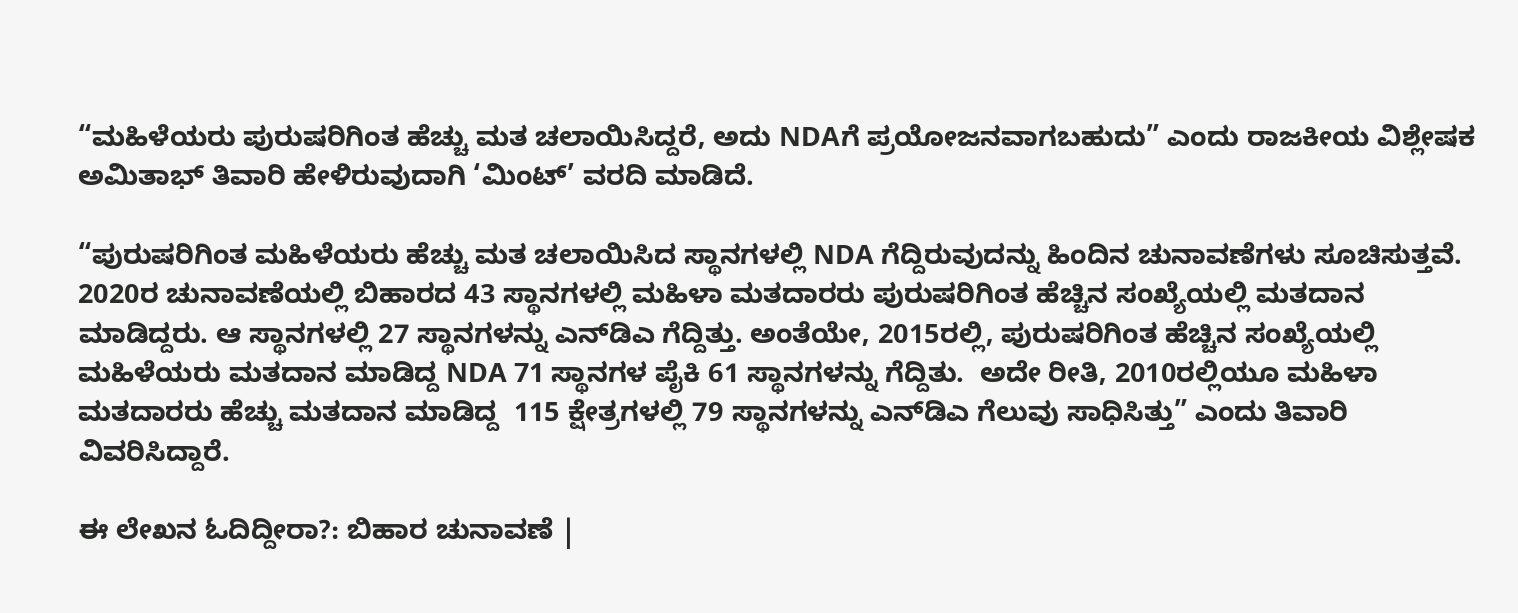“ಮಹಿಳೆಯರು ಪುರುಷರಿಗಿಂತ ಹೆಚ್ಚು ಮತ ಚಲಾಯಿಸಿದ್ದರೆ, ಅದು NDAಗೆ ಪ್ರಯೋಜನವಾಗಬಹುದು” ಎಂದು ರಾಜಕೀಯ ವಿಶ್ಲೇಷಕ ಅಮಿತಾಭ್ ತಿವಾರಿ ಹೇಳಿರುವುದಾಗಿ ‘ಮಿಂಟ್‌’ ವರದಿ ಮಾಡಿದೆ.

“ಪುರುಷರಿಗಿಂತ ಮಹಿಳೆಯರು ಹೆಚ್ಚು ಮತ ಚಲಾಯಿಸಿದ ಸ್ಥಾನಗಳಲ್ಲಿ NDA ಗೆದ್ದಿರುವುದನ್ನು ಹಿಂದಿನ ಚುನಾವಣೆಗಳು ಸೂಚಿಸುತ್ತವೆ. 2020ರ ಚುನಾವಣೆಯಲ್ಲಿ ಬಿಹಾರದ 43 ಸ್ಥಾನಗಳಲ್ಲಿ ಮಹಿಳಾ ಮತದಾರರು ಪುರುಷರಿಗಿಂತ ಹೆಚ್ಚಿನ ಸಂಖ್ಯೆಯಲ್ಲಿ ಮತದಾನ ಮಾಡಿದ್ದರು. ಆ ಸ್ಥಾನಗಳಲ್ಲಿ 27 ಸ್ಥಾನಗಳನ್ನು ಎನ್‌ಡಿಎ ಗೆದ್ದಿತ್ತು. ಅಂತೆಯೇ, 2015ರಲ್ಲಿ, ಪುರುಷರಿಗಿಂತ ಹೆಚ್ಚಿನ ಸಂಖ್ಯೆಯಲ್ಲಿ ಮಹಿಳೆಯರು ಮತದಾನ ಮಾಡಿದ್ದ NDA 71 ಸ್ಥಾನಗಳ ಪೈಕಿ 61 ಸ್ಥಾನಗಳನ್ನು ಗೆದ್ದಿತು.  ಅದೇ ರೀತಿ, 2010ರಲ್ಲಿಯೂ ಮಹಿಳಾ ಮತದಾರರು ಹೆಚ್ಚು ಮತದಾನ ಮಾಡಿದ್ದ  115 ಕ್ಷೇತ್ರಗಳಲ್ಲಿ 79 ಸ್ಥಾನಗಳನ್ನು ಎನ್‌ಡಿಎ ಗೆಲುವು ಸಾಧಿಸಿತ್ತು” ಎಂದು ತಿವಾರಿ ವಿವರಿಸಿದ್ದಾರೆ.

ಈ ಲೇಖನ ಓದಿದ್ದೀರಾ?: ಬಿಹಾರ ಚುನಾವಣೆ |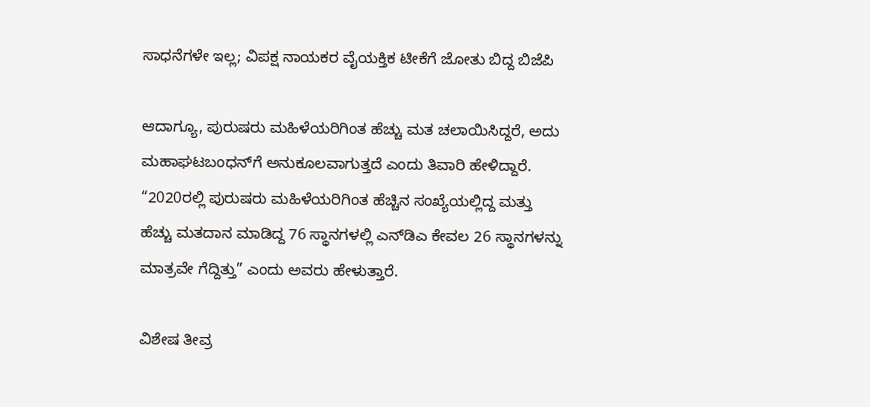ಸಾಧನೆಗಳೇ ಇಲ್ಲ; ವಿಪಕ್ಷ ನಾಯಕರ ವೈಯಕ್ತಿಕ ಟೀಕೆಗೆ ಜೋತು ಬಿದ್ದ ಬಿಜೆಪಿ

ಆದಾಗ್ಯೂ, ಪುರುಷರು ಮಹಿಳೆಯರಿಗಿಂತ ಹೆಚ್ಚು ಮತ ಚಲಾಯಿಸಿದ್ದರೆ, ಅದು ಮಹಾಘಟಬಂಧನ್‌ಗೆ ಅನುಕೂಲವಾಗುತ್ತದೆ ಎಂದು ತಿವಾರಿ ಹೇಳಿದ್ದಾರೆ. “2020ರಲ್ಲಿ ಪುರುಷರು ಮಹಿಳೆಯರಿಗಿಂತ ಹೆಚ್ಚಿನ ಸಂಖ್ಯೆಯಲ್ಲಿದ್ದ ಮತ್ತು ಹೆಚ್ಚು ಮತದಾನ ಮಾಡಿದ್ದ 76 ಸ್ಥಾನಗಳಲ್ಲಿ ಎನ್‌ಡಿಎ ಕೇವಲ 26 ಸ್ಥಾನಗಳನ್ನು ಮಾತ್ರವೇ ಗೆದ್ದಿತ್ತು” ಎಂದು ಅವರು ಹೇಳುತ್ತಾರೆ.

ವಿಶೇಷ ತೀವ್ರ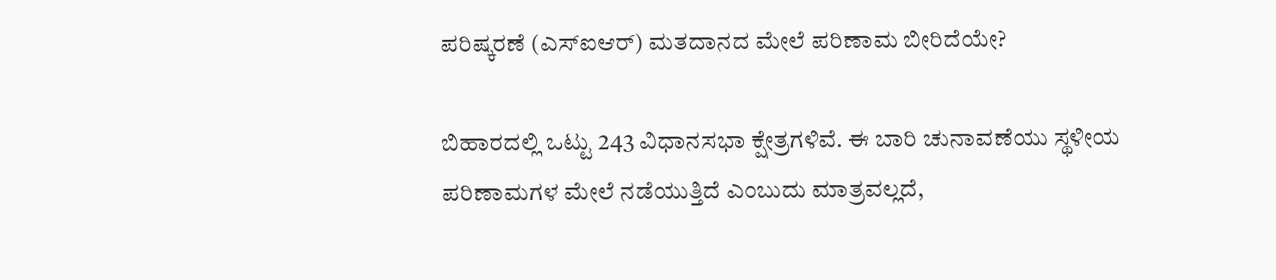ಪರಿಷ್ಕರಣೆ (ಎಸ್‌ಐಆರ್‌) ಮತದಾನದ ಮೇಲೆ ಪರಿಣಾಮ ಬೀರಿದೆಯೇ?

ಬಿಹಾರದಲ್ಲಿ ಒಟ್ಟು 243 ವಿಧಾನಸಭಾ ಕ್ಷೇತ್ರಗಳಿವೆ. ಈ ಬಾರಿ ಚುನಾವಣೆಯು ಸ್ಥಳೀಯ ಪರಿಣಾಮಗಳ ಮೇಲೆ ನಡೆಯುತ್ತಿದೆ ಎಂಬುದು ಮಾತ್ರವಲ್ಲದೆ,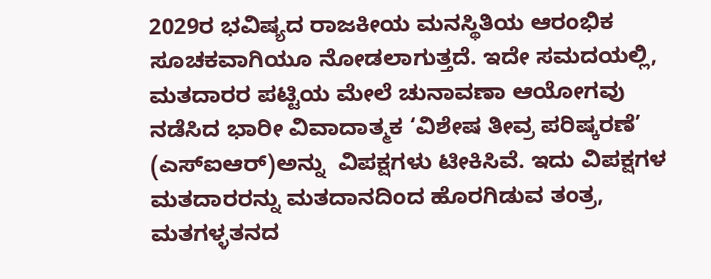2029ರ ಭವಿಷ್ಯದ ರಾಜಕೀಯ ಮನಸ್ಥಿತಿಯ ಆರಂಭಿಕ ಸೂಚಕವಾಗಿಯೂ ನೋಡಲಾಗುತ್ತದೆ. ಇದೇ ಸಮದಯಲ್ಲಿ, ಮತದಾರರ ಪಟ್ಟಿಯ ಮೇಲೆ ಚುನಾವಣಾ ಆಯೋಗವು ನಡೆಸಿದ ಭಾರೀ ವಿವಾದಾತ್ಮಕ ‘ವಿಶೇಷ ತೀವ್ರ ಪರಿಷ್ಕರಣೆ’ (ಎಸ್‌ಐಆರ್)ಅನ್ನು  ವಿಪಕ್ಷಗಳು ಟೀಕಿಸಿವೆ. ಇದು ವಿಪಕ್ಷಗಳ ಮತದಾರರನ್ನು ಮತದಾನದಿಂದ ಹೊರಗಿಡುವ ತಂತ್ರ, ಮತಗಳ್ಳತನದ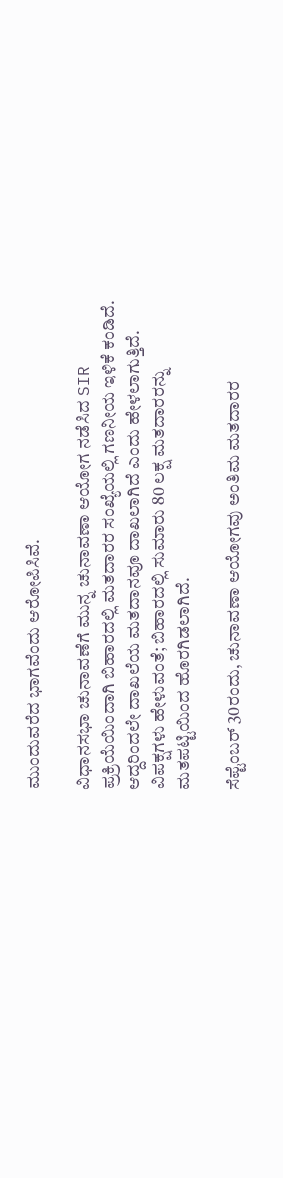ಮುಂದುವರೆದ ಭಾಗವೆಂದು ಆರೋಪಿಸಿವೆ.

ವಿಧಾನಸಭಾ ಚುನಾವಣೆಗೆ ಮುನ್ನ ಚುನಾವಣಾ ಆಯೋಗ ನಡೆಸಿದ SIR ಪ್ರಕ್ರಿಯೆಯಿಂದಾಗಿ ಬಿಹಾರದಲ್ಲಿ ಮತದಾರರ ಸಂಖ್ಯೆಯಲ್ಲಿ ಗಣನೀಯ ಇಳಿಕೆ ಕಂಡಿದೆ. ಆದ್ದರಿಂದಲೇ ದಾಖಲೆಯ ಮತದಾನವೂ ದಾಖಲಾಗಿದೆ ಎಂದು ಹೇಳಲಾಗುತ್ತಿದೆ. ವಿಪಕ್ಷಗಳು ಹೇಳುವಂತೆ; ಬಿಹಾರದಲ್ಲಿ ಸುಮಾರು 80 ಲಕ್ಷ ಮತದಾರರನ್ನು ಮತಪಟ್ಟಿಯಿಂದ ಹೊರಗಿಡಲಾಗಿದೆ.

ಸೆಪ್ಟೆಂಬರ್ 30ರಂದು, ಚುನಾವಣಾ ಆಯೋಗವು ಅಂತಿಮ ಮತದಾರರ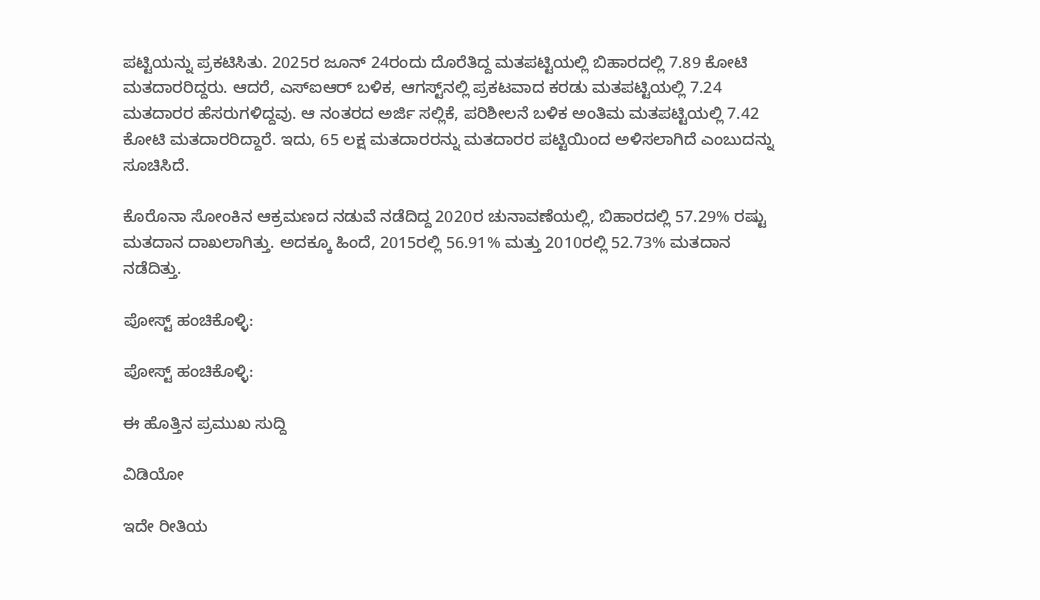ಪಟ್ಟಿಯನ್ನು ಪ್ರಕಟಿಸಿತು. 2025ರ ಜೂನ್ 24ರಂದು ದೊರೆತಿದ್ದ ಮತಪಟ್ಟಿಯಲ್ಲಿ ಬಿಹಾರದಲ್ಲಿ 7.89 ಕೋಟಿ ಮತದಾರರಿದ್ದರು. ಆದರೆ, ಎಸ್‌ಐಆರ್‌ ಬಳಿಕ, ಆಗಸ್ಟ್‌ನಲ್ಲಿ ಪ್ರಕಟವಾದ ಕರಡು ಮತಪಟ್ಟಿಯಲ್ಲಿ 7.24 ಮತದಾರರ ಹೆಸರುಗಳಿದ್ದವು. ಆ ನಂತರದ ಅರ್ಜಿ ಸಲ್ಲಿಕೆ, ಪರಿಶೀಲನೆ ಬಳಿಕ ಅಂತಿಮ ಮತಪಟ್ಟಿಯಲ್ಲಿ 7.42 ಕೋಟಿ ಮತದಾರರಿದ್ದಾರೆ. ಇದು, 65 ಲಕ್ಷ ಮತದಾರರನ್ನು ಮತದಾರರ ಪಟ್ಟಿಯಿಂದ ಅಳಿಸಲಾಗಿದೆ ಎಂಬುದನ್ನು ಸೂಚಿಸಿದೆ.

ಕೊರೊನಾ ಸೋಂಕಿನ ಆಕ್ರಮಣದ ನಡುವೆ ನಡೆದಿದ್ದ 2020ರ ಚುನಾವಣೆಯಲ್ಲಿ, ಬಿಹಾರದಲ್ಲಿ 57.29% ರಷ್ಟು ಮತದಾನ ದಾಖಲಾಗಿತ್ತು. ಅದಕ್ಕೂ ಹಿಂದೆ, 2015ರಲ್ಲಿ 56.91% ಮತ್ತು 2010ರಲ್ಲಿ 52.73% ಮತದಾನ ನಡೆದಿತ್ತು.

ಪೋಸ್ಟ್ ಹಂಚಿಕೊಳ್ಳಿ:

ಪೋಸ್ಟ್ ಹಂಚಿಕೊಳ್ಳಿ:

ಈ ಹೊತ್ತಿನ ಪ್ರಮುಖ ಸುದ್ದಿ

ವಿಡಿಯೋ

ಇದೇ ರೀತಿಯ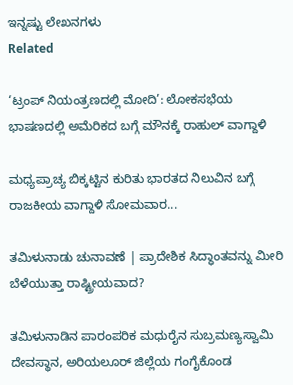ಇನ್ನಷ್ಟು ಲೇಖನಗಳು
Related

‘ಟ್ರಂಪ್ ನಿಯಂತ್ರಣದಲ್ಲಿ ಮೋದಿ’: ಲೋಕಸಭೆಯ ಭಾಷಣದಲ್ಲಿ ಅಮೆರಿಕದ ಬಗ್ಗೆ ಮೌನಕ್ಕೆ ರಾಹುಲ್ ವಾಗ್ದಾಳಿ

ಮಧ್ಯಪ್ರಾಚ್ಯ ಬಿಕ್ಕಟ್ಟಿನ ಕುರಿತು ಭಾರತದ ನಿಲುವಿನ ಬಗ್ಗೆ ರಾಜಕೀಯ ವಾಗ್ದಾಳಿ ಸೋಮವಾರ...

ತಮಿಳುನಾಡು ಚುನಾವಣೆ | ಪ್ರಾದೇಶಿಕ ಸಿದ್ಧಾಂತವನ್ನು ಮೀರಿ ಬೆಳೆಯುತ್ತಾ ರಾಷ್ಟ್ರೀಯವಾದ?

ತಮಿಳುನಾಡಿನ ಪಾರಂಪರಿಕ ಮಧುರೈನ ಸುಬ್ರಮಣ್ಯಸ್ವಾಮಿ ದೇವಸ್ಥಾನ, ಅರಿಯಲೂರ್ ಜಿಲ್ಲೆಯ ಗಂಗೈಕೊಂಡ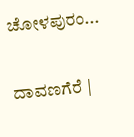ಚೋಳಪುರಂ...

ದಾವಣಗೆರೆ |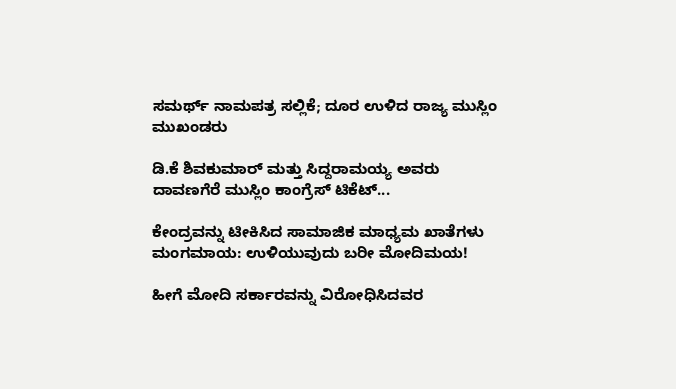ಸಮರ್ಥ್‌ ನಾಮಪತ್ರ ಸಲ್ಲಿಕೆ; ದೂರ ಉಳಿದ ರಾಜ್ಯ ಮುಸ್ಲಿಂ ಮುಖಂಡರು

ಡಿ.ಕೆ ಶಿವಕುಮಾರ್ ಮತ್ತು ಸಿದ್ದರಾಮಯ್ಯ ಅವರು ದಾವಣಗೆರೆ ಮುಸ್ಲಿಂ ಕಾಂಗ್ರೆಸ್‌ ಟಿಕೆಟ್...

ಕೇಂದ್ರವನ್ನು ಟೀಕಿಸಿದ ಸಾಮಾಜಿಕ ಮಾಧ್ಯಮ ಖಾತೆಗಳು ಮಂಗಮಾಯ: ಉಳಿಯುವುದು ಬರೀ ಮೋದಿಮಯ!

ಹೀಗೆ ಮೋದಿ ಸರ್ಕಾರವನ್ನು ವಿರೋಧಿಸಿದವರ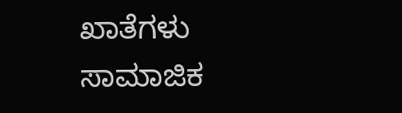ಖಾತೆಗಳು ಸಾಮಾಜಿಕ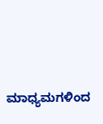ಮಾಧ್ಯಮಗಳಿಂದ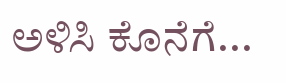ಅಳಿಸಿ ಕೊನೆಗೆ...